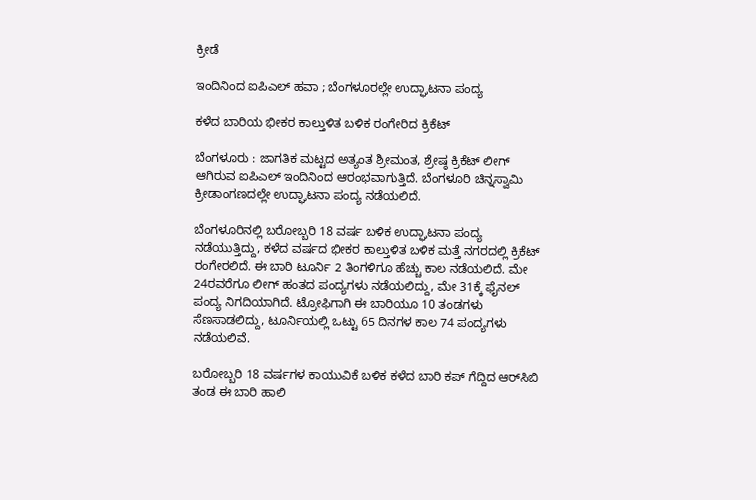ಕ್ರೀಡೆ

ಇಂದಿನಿಂದ ಐಪಿಎಲ್‌ ಹವಾ ; ಬೆಂಗಳೂರಲ್ಲೇ ಉದ್ಘಾಟನಾ ಪಂದ್ಯ

ಕಳೆದ ಬಾರಿಯ ಭೀಕರ ಕಾಲ್ತುಳಿತ ಬಳಿಕ ರಂಗೇರಿದ ಕ್ರಿಕೆಟ್‌

ಬೆಂಗಳೂರು : ಜಾಗತಿಕ ಮಟ್ಟದ ಅತ್ಯಂತ ಶ್ರೀಮಂತ, ಶ್ರೇಷ್ಠ ಕ್ರಿಕೆಟ್ ಲೀಗ್ ಆಗಿರುವ ಐಪಿಎಲ್ ಇಂದಿನಿಂದ ಆರಂಭವಾಗುತ್ತಿದೆ. ಬೆಂಗಳೂರಿ ಚಿನ್ನಸ್ವಾಮಿ ಕ್ರೀಡಾಂಗಣದಲ್ಲೇ ಉದ್ಘಾಟನಾ ಪಂದ್ಯ ನಡೆಯಲಿದೆ.

ಬೆಂಗಳೂರಿನಲ್ಲಿ ಬರೋಬ್ಬರಿ 18 ವರ್ಷ ಬಳಿಕ ಉದ್ಘಾಟನಾ ಪಂದ್ಯ ನಡೆಯುತ್ತಿದ್ದು, ಕಳೆದ ವರ್ಷದ ಭೀಕರ ಕಾಲ್ತುಳಿತ ಬಳಿಕ ಮತ್ತೆ ನಗರದಲ್ಲಿ ಕ್ರಿಕೆಟ್ ರಂಗೇರಲಿದೆ. ಈ ಬಾರಿ ಟೂರ್ನಿ 2 ತಿಂಗಳಿಗೂ ಹೆಚ್ಚು ಕಾಲ ನಡೆಯಲಿದೆ. ಮೇ 24ರವರೆಗೂ ಲೀಗ್ ಹಂತದ ಪಂದ್ಯಗಳು ನಡೆಯಲಿದ್ದು, ಮೇ 31ಕ್ಕೆ ಫೈನಲ್ ಪಂದ್ಯ ನಿಗದಿಯಾಗಿದೆ. ಟ್ರೋಫಿಗಾಗಿ ಈ ಬಾರಿಯೂ 10 ತಂಡಗಳು ಸೆಣಸಾಡಲಿದ್ದು, ಟೂರ್ನಿಯಲ್ಲಿ ಒಟ್ಟು 65 ದಿನಗಳ ಕಾಲ 74 ಪಂದ್ಯಗಳು ನಡೆಯಲಿವೆ.

ಬರೋಬ್ಬರಿ 18 ವರ್ಷಗಳ ಕಾಯುವಿಕೆ ಬಳಿಕ ಕಳೆದ ಬಾರಿ ಕಪ್ ಗೆದ್ದಿದ ಆರ್‌ಸಿಬಿ ತಂಡ ಈ ಬಾರಿ ಹಾಲಿ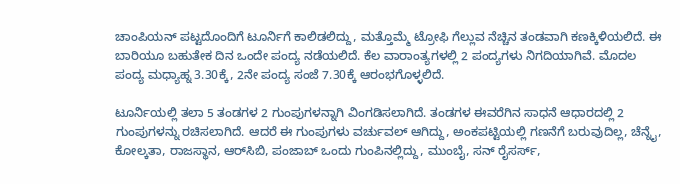ಚಾಂಪಿಯನ್ ಪಟ್ಟದೊಂದಿಗೆ ಟೂರ್ನಿಗೆ ಕಾಲಿಡಲಿದ್ದು, ಮತ್ತೊಮ್ಮೆ ಟ್ರೋಫಿ ಗೆಲ್ಲುವ ನೆಚ್ಚಿನ ತಂಡವಾಗಿ ಕಣಕ್ಕಿಳಿಯಲಿದೆ. ಈ ಬಾರಿಯೂ ಬಹುತೇಕ ದಿನ ಒಂದೇ ಪಂದ್ಯ ನಡೆಯಲಿದೆ. ಕೆಲ ವಾರಾಂತ್ಯಗಳಲ್ಲಿ 2 ಪಂದ್ಯಗಳು ನಿಗದಿಯಾಗಿವೆ. ಮೊದಲ ಪಂದ್ಯ ಮಧ್ಯಾಹ್ನ 3.30ಕ್ಕೆ, 2ನೇ ಪಂದ್ಯ ಸಂಜೆ 7.30ಕ್ಕೆ ಆರಂಭಗೊಳ್ಳಲಿದೆ.

ಟೂರ್ನಿಯಲ್ಲಿ ತಲಾ 5 ತಂಡಗಳ 2 ಗುಂಪುಗಳನ್ನಾಗಿ ವಿಂಗಡಿಸಲಾಗಿದೆ. ತಂಡಗಳ ಈವರೆಗಿನ ಸಾಧನೆ ಆಧಾರದಲ್ಲಿ 2 ಗುಂಪುಗಳನ್ನು ರಚಿಸಲಾಗಿದೆ. ಆದರೆ ಈ ಗುಂಪುಗಳು ವರ್ಚುವಲ್ ಆಗಿದ್ದು, ಅಂಕಪಟ್ಟಿಯಲ್ಲಿ ಗಣನೆಗೆ ಬರುವುದಿಲ್ಲ, ಚೆನ್ನೈ, ಕೋಲ್ಕತಾ, ರಾಜಸ್ಥಾನ, ಆರ್‌ಸಿಬಿ, ಪಂಜಾಬ್ ಒಂದು ಗುಂಪಿನಲ್ಲಿದ್ದು, ಮುಂಬೈ, ಸನ್ ರೈಸರ್ಸ್,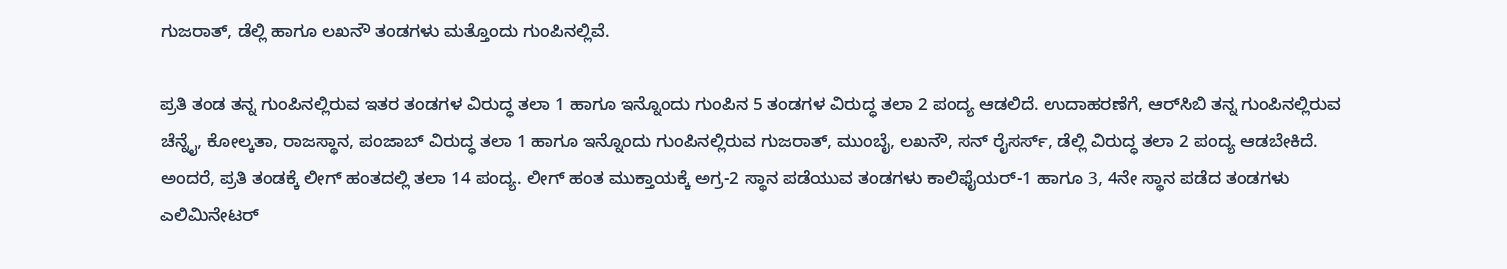ಗುಜರಾತ್, ಡೆಲ್ಲಿ ಹಾಗೂ ಲಖನೌ ತಂಡಗಳು ಮತ್ತೊಂದು ಗುಂಪಿನಲ್ಲಿವೆ.

ಪ್ರತಿ ತಂಡ ತನ್ನ ಗುಂಪಿನಲ್ಲಿರುವ ಇತರ ತಂಡಗಳ ವಿರುದ್ಧ ತಲಾ 1 ಹಾಗೂ ಇನ್ನೊಂದು ಗುಂಪಿನ 5 ತಂಡಗಳ ವಿರುದ್ಧ ತಲಾ 2 ಪಂದ್ಯ ಆಡಲಿದೆ. ಉದಾಹರಣೆಗೆ, ಆರ್‌ಸಿಬಿ ತನ್ನ ಗುಂಪಿನಲ್ಲಿರುವ ಚೆನ್ನೈ, ಕೋಲ್ಕತಾ, ರಾಜಸ್ಥಾನ, ಪಂಜಾಬ್ ವಿರುದ್ಧ ತಲಾ 1 ಹಾಗೂ ಇನ್ನೊಂದು ಗುಂಪಿನಲ್ಲಿರುವ ಗುಜರಾತ್, ಮುಂಬೈ, ಲಖನೌ, ಸನ್ ರೈಸರ್ಸ್, ಡೆಲ್ಲಿ ವಿರುದ್ಧ ತಲಾ 2 ಪಂದ್ಯ ಆಡಬೇಕಿದೆ. ಅಂದರೆ, ಪ್ರತಿ ತಂಡಕ್ಕೆ ಲೀಗ್ ಹಂತದಲ್ಲಿ ತಲಾ 14 ಪಂದ್ಯ. ಲೀಗ್ ಹಂತ ಮುಕ್ತಾಯಕ್ಕೆ ಅಗ್ರ-2 ಸ್ಥಾನ ಪಡೆಯುವ ತಂಡಗಳು ಕಾಲಿಫೈಯರ್-1 ಹಾಗೂ 3, 4ನೇ ಸ್ಥಾನ ಪಡೆದ ತಂಡಗಳು ಎಲಿಮಿನೇಟರ್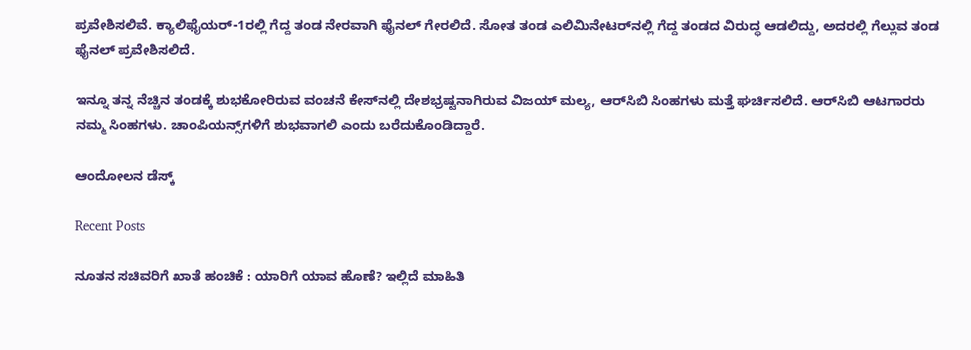ಪ್ರವೇಶಿಸಲಿವೆ. ಕ್ಯಾಲಿಫೈಯರ್-1ರಲ್ಲಿ ಗೆದ್ದ ತಂಡ ನೇರವಾಗಿ ಫೈನಲ್ ಗೇರಲಿದೆ. ಸೋತ ತಂಡ ಎಲಿಮಿನೇಟರ್‌ನಲ್ಲಿ ಗೆದ್ದ ತಂಡದ ವಿರುದ್ಧ ಆಡಲಿದ್ದು, ಅದರಲ್ಲಿ ಗೆಲ್ಲುವ ತಂಡ ಫೈನಲ್ ಪ್ರವೇಶಿಸಲಿದೆ.

ಇನ್ನೂ ತನ್ನ ನೆಚ್ಚಿನ ತಂಡಕ್ಕೆ ಶುಭಕೋರಿರುವ ವಂಚನೆ ಕೇಸ್‌ನಲ್ಲಿ ದೇಶಭ್ರಷ್ಟನಾಗಿರುವ ವಿಜಯ್‌ ಮಲ್ಯ, ಆರ್‌ಸಿಬಿ ಸಿಂಹಗಳು ಮತ್ತೆ ಘರ್ಚಿಸಲಿದೆ. ಆರ್‌ಸಿಬಿ ಆಟಗಾರರು ನಮ್ಮ ಸಿಂಹಗಳು. ಚಾಂಪಿಯನ್ಸ್‌ಗಳಿಗೆ ಶುಭವಾಗಲಿ ಎಂದು ಬರೆದುಕೊಂಡಿದ್ದಾರೆ.

ಆಂದೋಲನ ಡೆಸ್ಕ್

Recent Posts

ನೂತನ ಸಚಿವರಿಗೆ ಖಾತೆ ಹಂಚಿಕೆ : ಯಾರಿಗೆ ಯಾವ ಹೊಣೆ? ಇಲ್ಲಿದೆ ಮಾಹಿತಿ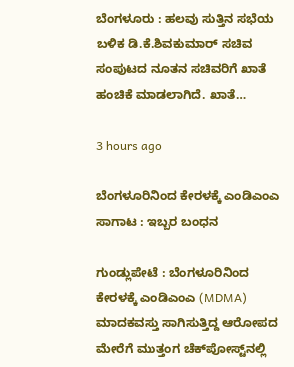ಬೆಂಗಳೂರು : ಹಲವು ಸುತ್ತಿನ ಸಭೆಯ ಬಳಿಕ ಡಿ.ಕೆ.ಶಿವಕುಮಾರ್ ಸಚಿವ ಸಂಪುಟದ ನೂತನ ಸಚಿವರಿಗೆ ಖಾತೆ ಹಂಚಿಕೆ ಮಾಡಲಾಗಿದೆ. ಖಾತೆ…

3 hours ago

ಬೆಂಗಳೂರಿನಿಂದ ಕೇರಳಕ್ಕೆ ಎಂಡಿಎಂಎ ಸಾಗಾಟ : ಇಬ್ಬರ ಬಂಧನ

ಗುಂಡ್ಲುಪೇಟೆ : ಬೆಂಗಳೂರಿನಿಂದ ಕೇರಳಕ್ಕೆ ಎಂಡಿಎಂಎ (MDMA) ಮಾದಕವಸ್ತು ಸಾಗಿಸುತ್ತಿದ್ದ ಆರೋಪದ ಮೇರೆಗೆ ಮುತ್ತಂಗ ಚೆಕ್‌ಪೋಸ್ಟ್‌ನಲ್ಲಿ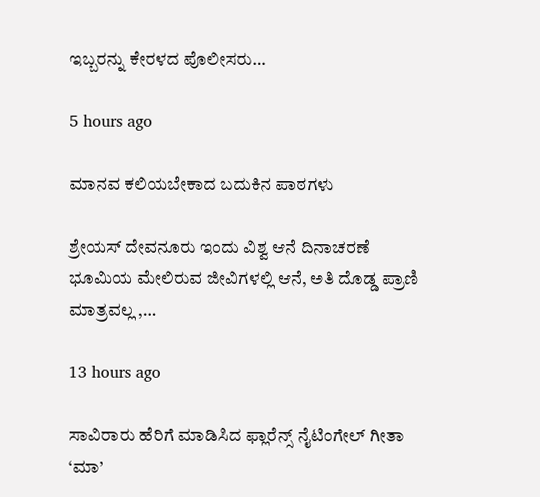ಇಬ್ಬರನ್ನು ಕೇರಳದ ಪೊಲೀಸರು…

5 hours ago

ಮಾನವ ಕಲಿಯಬೇಕಾದ ಬದುಕಿನ ಪಾಠಗಳು

ಶ್ರೇಯಸ್ ದೇವನೂರು ಇಂದು ವಿಶ್ವ ಆನೆ ದಿನಾಚರಣೆ  ಭೂಮಿಯ ಮೇಲಿರುವ ಜೀವಿಗಳಲ್ಲಿ ಆನೆ, ಅತಿ ದೊಡ್ಡ ಪ್ರಾಣಿ ಮಾತ್ರವಲ್ಲ ,…

13 hours ago

ಸಾವಿರಾರು ಹೆರಿಗೆ ಮಾಡಿಸಿದ ಫ್ಲಾರೆನ್ಸ್ ನೈಟಿಂಗೇಲ್ ಗೀತಾ ‘ಮಾ’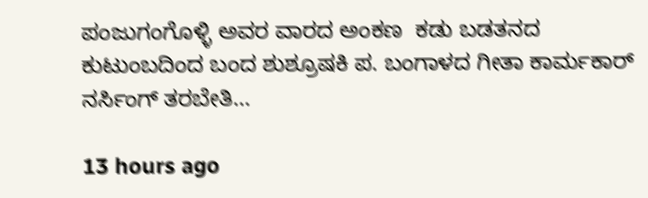ಪಂಜುಗಂಗೊಳ್ಳಿ ಅವರ ವಾರದ ಅಂಕಣ  ಕಡು ಬಡತನದ ಕುಟುಂಬದಿಂದ ಬಂದ ಶುಶ್ರೂಷಕಿ ಪ. ಬಂಗಾಳದ ಗೀತಾ ಕಾರ್ಮಕಾರ್ ನರ್ಸಿಂಗ್ ತರಬೇತಿ…

13 hours ago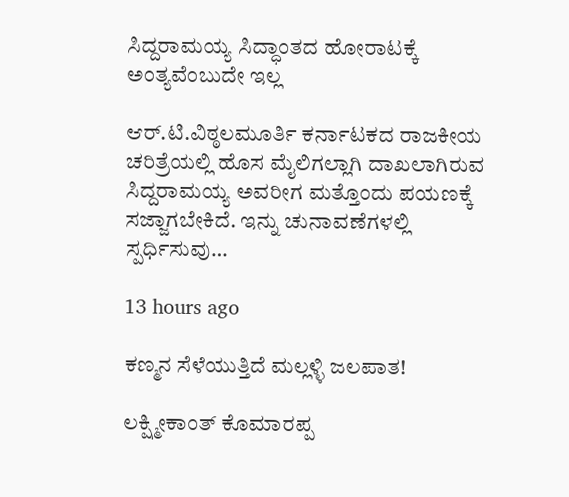ಸಿದ್ದರಾಮಯ್ಯ ಸಿದ್ಧಾಂತದ ಹೋರಾಟಕ್ಕೆ ಅಂತ್ಯವೆಂಬುದೇ ಇಲ್ಲ

ಆರ್.ಟಿ.ವಿಠ್ಠಲಮೂರ್ತಿ ಕರ್ನಾಟಕದ ರಾಜಕೀಯ ಚರಿತ್ರೆಯಲ್ಲಿ ಹೊಸ ಮೈಲಿಗಲ್ಲಾಗಿ ದಾಖಲಾಗಿರುವ ಸಿದ್ದರಾಮಯ್ಯ ಅವರೀಗ ಮತ್ತೊಂದು ಪಯಣಕ್ಕೆ ಸಜ್ಜಾಗಬೇಕಿದೆ. ಇನ್ನು ಚುನಾವಣೆಗಳಲ್ಲಿ ಸ್ಪರ್ಧಿಸುವು…

13 hours ago

ಕಣ್ಮನ ಸೆಳೆಯುತ್ತಿದೆ ಮಲ್ಲಳ್ಳಿ ಜಲಪಾತ!

ಲಕ್ಷ್ಮೀಕಾಂತ್ ಕೊಮಾರಪ್ಪ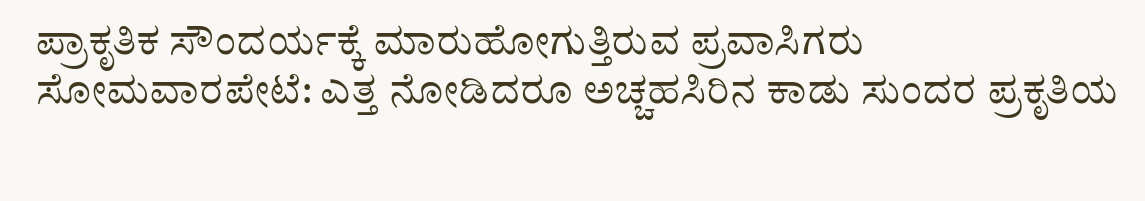ಪ್ರಾಕೃತಿಕ ಸೌಂದರ್ಯಕ್ಕೆ ಮಾರುಹೋಗುತ್ತಿರುವ ಪ್ರವಾಸಿಗರು ಸೋಮವಾರಪೇಟೆ: ಎತ್ತ ನೋಡಿದರೂ ಅಚ್ಚಹಸಿರಿನ ಕಾಡು ಸುಂದರ ಪ್ರಕೃತಿಯ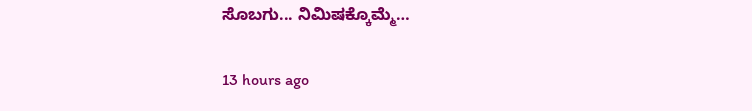ಸೊಬಗು... ನಿಮಿಷಕ್ಕೊಮ್ಮೆ…

13 hours ago